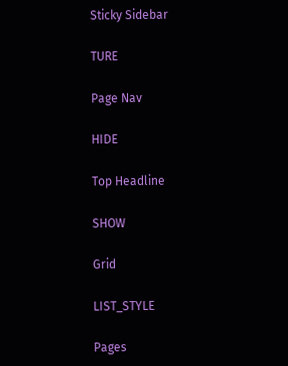Sticky Sidebar

TURE

Page Nav

HIDE

Top Headline

SHOW

Grid

LIST_STYLE

Pages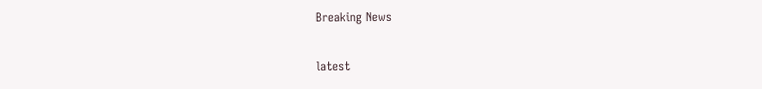Breaking News

latest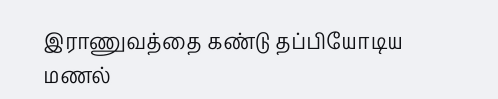இராணுவத்தை கண்டு தப்பியோடிய மணல்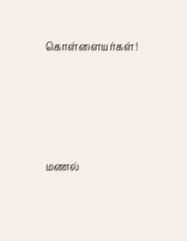கொள்ளையர்கள்!




மணல்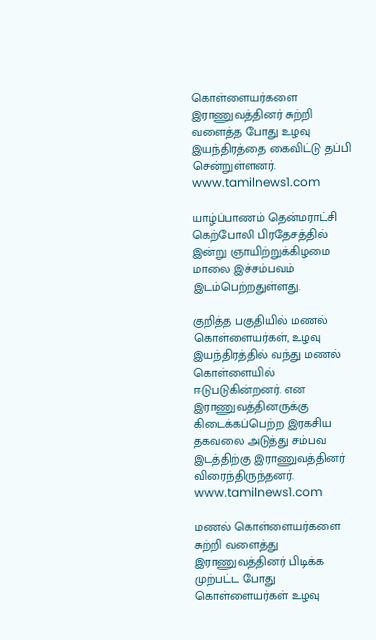கொள்ளையர்களை இராணுவத்தினர் சுற்றி வளைத்த போது உழவு இயந்திரத்தை கைவிட்டு தப்பி சென்றுள்ளனர்.  www.tamilnews1.com

யாழ்ப்பாணம் தென்மராட்சி கெற்போலி பிரதேசத்தில் இன்று ஞாயிற்றுக்கிழமை மாலை இச்சம்பவம் இடம்பெற்றதுள்ளது.

குறித்த பகுதியில் மணல் கொள்ளையர்கள், உழவு இயந்திரத்தில் வந்து மணல் கொள்ளையில் ஈடுபடுகின்றனர். என இராணுவத்தினருக்கு கிடைக்கப்பெற்ற இரகசிய தகவலை அடுத்து சம்பவ இடத்திற்கு இராணுவத்தினர் விரைந்திருந்தனர்.  www.tamilnews1.com

மணல் கொள்ளையர்களை சுற்றி வளைத்து இராணுவத்தினர் பிடிக்க முற்பட்ட போது கொள்ளையர்கள் உழவு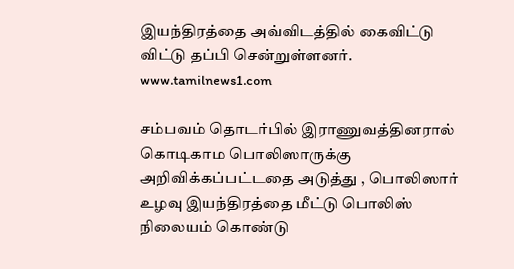இயந்திரத்தை அவ்விடத்தில் கைவிட்டு விட்டு தப்பி சென்றுள்ளனர்.  www.tamilnews1.com

சம்பவம் தொடர்பில் இராணுவத்தினரால் கொடிகாம பொலிஸாருக்கு அறிவிக்கப்பட்டதை அடுத்து , பொலிஸார் உழவு இயந்திரத்தை மீட்டு பொலிஸ் நிலையம் கொண்டு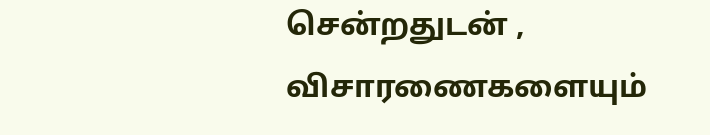சென்றதுடன் , விசாரணைகளையும்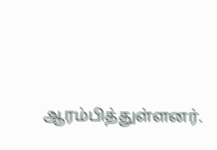ஆரம்பித்துள்ளனர்.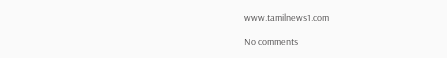www.tamilnews1.com

No comments